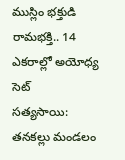ముస్లిం భక్తుడి రామభక్తి.. 14 ఎకరాల్లో అయోధ్య సెట్
సత్యసాయి: తనకల్లు మండలం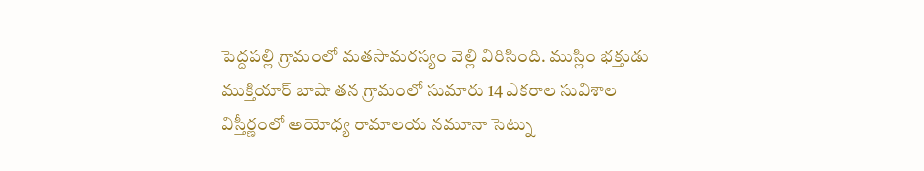పెద్దపల్లి గ్రామంలో మతసామరస్యం వెల్లి విరిసింది. ముస్లిం భక్తుడు ముక్తియార్ బాషా తన గ్రామంలో సుమారు 14 ఎకరాల సువిశాల విస్తీర్ణంలో అయోధ్య రామాలయ నమూనా సెట్ను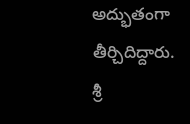అద్భుతంగా తీర్చిదిద్దారు. శ్రీ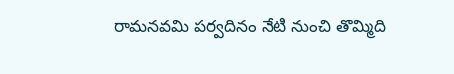రామనవమి పర్వదినం నేటి నుంచి తొమ్మిది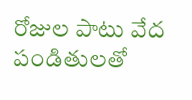రోజుల పాటు వేద పండితులతో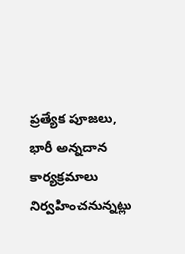ప్రత్యేక పూజలు, భారీ అన్నదాన కార్యక్రమాలు నిర్వహించనున్నట్లు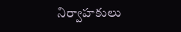నిర్వాహకులు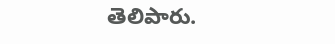తెలిపారు.